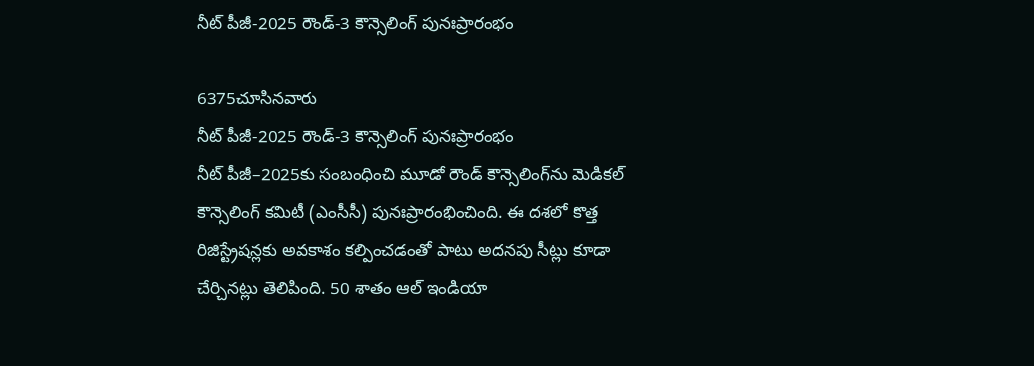నీట్‌ పీజీ-2025 రౌండ్‌-3 కౌన్సెలింగ్‌ పునఃప్రారంభం

6375చూసినవారు
నీట్‌ పీజీ-2025 రౌండ్‌-3 కౌన్సెలింగ్‌ పునఃప్రారంభం
నీట్‌ పీజీ–2025కు సంబంధించి మూడో రౌండ్‌ కౌన్సెలింగ్‌ను మెడికల్‌ కౌన్సెలింగ్‌ కమిటీ (ఎంసీసీ) పునఃప్రారంభించింది. ఈ దశలో కొత్త రిజిస్ట్రేషన్లకు అవకాశం కల్పించడంతో పాటు అదనపు సీట్లు కూడా చేర్చినట్లు తెలిపింది. 50 శాతం ఆల్‌ ఇండియా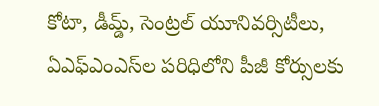కోటా, డీమ్డ్‌, సెంట్రల్‌ యూనివర్సిటీలు, ఏఎఫ్‌ఎంఎస్‌ల పరిధిలోని పీజీ కోర్సులకు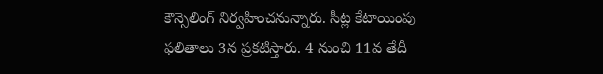కౌన్సెలింగ్‌ నిర్వహించనున్నారు. సీట్ల కేటాయింపు ఫలితాలు 3న ప్రకటిస్తారు. 4 నుంచి 11వ తేదీ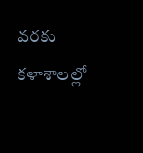వరకు కళాశాలల్లో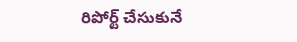రిపోర్ట్‌ చేసుకునే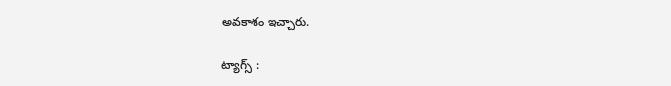అవకాశం ఇచ్చారు.

ట్యాగ్స్ :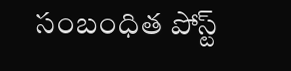సంబంధిత పోస్ట్